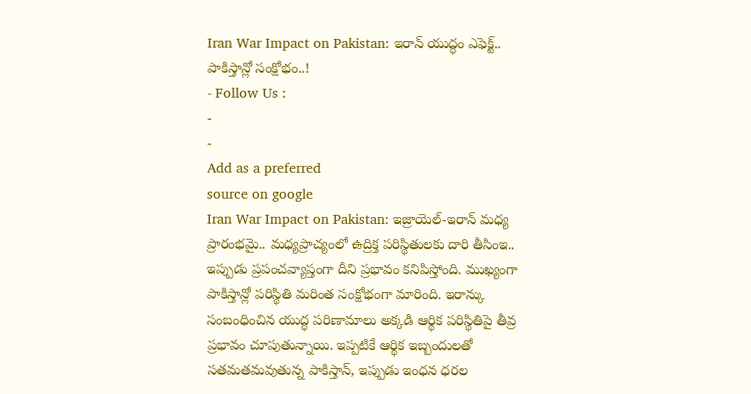Iran War Impact on Pakistan: ఇరాన్ యుద్ధం ఎఫెక్ట్.. పాకిస్తాన్లో సంక్షోభం..!
- Follow Us :
-
-
Add as a preferred
source on google
Iran War Impact on Pakistan: ఇజ్రాయెల్-ఇరాన్ మధ్య ప్రారంభమై.. మధ్యప్రాచ్యంలో ఉద్రిక్త పరిస్థితులకు దారి తీసింఇ.. ఇప్పుడు ప్రపంచవ్యాప్తంగా దీని ప్రభావం కనిపిస్తోంది. ముఖ్యంగా పాకిస్తాన్లో పరిస్థితి మరింత సంక్షోభంగా మారింది. ఇరాన్కు సంబంధించిన యుద్ధ పరిణామాలు అక్కడి ఆర్థిక పరిస్థితిపై తీవ్ర ప్రభావం చూపుతున్నాయి. ఇప్పటికే ఆర్థిక ఇబ్బందులతో సతమతమవుతున్న పాకిస్తాన్, ఇప్పుడు ఇంధన ధరల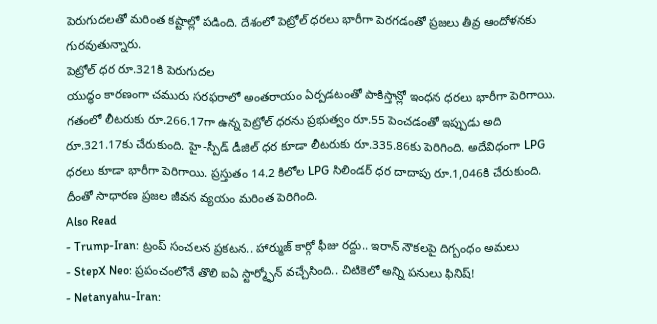పెరుగుదలతో మరింత కష్టాల్లో పడింది. దేశంలో పెట్రోల్ ధరలు భారీగా పెరగడంతో ప్రజలు తీవ్ర ఆందోళనకు గురవుతున్నారు.
పెట్రోల్ ధర రూ.321కి పెరుగుదల
యుద్ధం కారణంగా చమురు సరఫరాలో అంతరాయం ఏర్పడటంతో పాకిస్తాన్లో ఇంధన ధరలు భారీగా పెరిగాయి. గతంలో లీటరుకు రూ.266.17గా ఉన్న పెట్రోల్ ధరను ప్రభుత్వం రూ.55 పెంచడంతో ఇప్పుడు అది రూ.321.17కు చేరుకుంది. హై-స్పీడ్ డీజిల్ ధర కూడా లీటరుకు రూ.335.86కు పెరిగింది. అదేవిధంగా LPG ధరలు కూడా భారీగా పెరిగాయి. ప్రస్తుతం 14.2 కిలోల LPG సిలిండర్ ధర దాదాపు రూ.1,046కి చేరుకుంది. దీంతో సాధారణ ప్రజల జీవన వ్యయం మరింత పెరిగింది.
Also Read
- Trump-Iran: ట్రంప్ సంచలన ప్రకటన.. హార్ముజ్ కార్గో ఫీజు రద్దు.. ఇరాన్ నౌకలపై దిగ్బంధం అమలు
- StepX Neo: ప్రపంచంలోనే తొలి ఐఏ స్టార్మ్ఫోన్ వచ్చేసింది.. చిటికెలో అన్ని పనులు ఫినిష్!
- Netanyahu-Iran: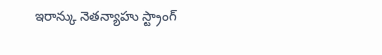ఇరాన్కు నెతన్యాహు స్ట్రాంగ్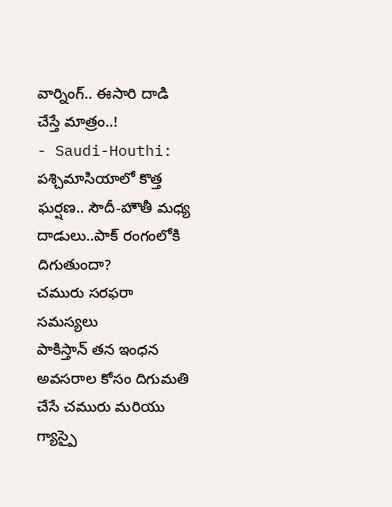వార్నింగ్.. ఈసారి దాడి చేస్తే మాత్రం..!
- Saudi-Houthi: పశ్చిమాసియాలో కొత్త ఘర్షణ.. సౌదీ-హౌతీ మధ్య దాడులు..పాక్ రంగంలోకి దిగుతుందా?
చమురు సరఫరా సమస్యలు
పాకిస్తాన్ తన ఇంధన అవసరాల కోసం దిగుమతి చేసే చమురు మరియు గ్యాస్పై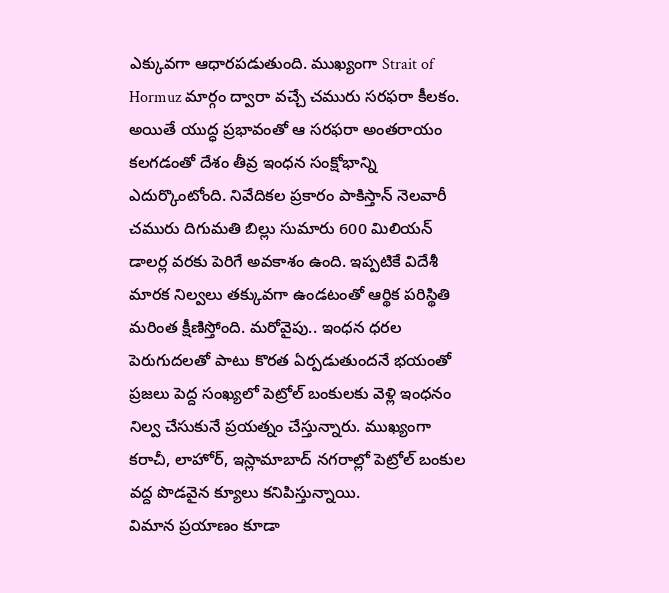ఎక్కువగా ఆధారపడుతుంది. ముఖ్యంగా Strait of Hormuz మార్గం ద్వారా వచ్చే చమురు సరఫరా కీలకం. అయితే యుద్ధ ప్రభావంతో ఆ సరఫరా అంతరాయం కలగడంతో దేశం తీవ్ర ఇంధన సంక్షోభాన్ని ఎదుర్కొంటోంది. నివేదికల ప్రకారం పాకిస్తాన్ నెలవారీ చమురు దిగుమతి బిల్లు సుమారు 600 మిలియన్ డాలర్ల వరకు పెరిగే అవకాశం ఉంది. ఇప్పటికే విదేశీ మారక నిల్వలు తక్కువగా ఉండటంతో ఆర్థిక పరిస్థితి మరింత క్షీణిస్తోంది. మరోవైపు.. ఇంధన ధరల పెరుగుదలతో పాటు కొరత ఏర్పడుతుందనే భయంతో ప్రజలు పెద్ద సంఖ్యలో పెట్రోల్ బంకులకు వెళ్లి ఇంధనం నిల్వ చేసుకునే ప్రయత్నం చేస్తున్నారు. ముఖ్యంగా కరాచీ, లాహోర్, ఇస్లామాబాద్ నగరాల్లో పెట్రోల్ బంకుల వద్ద పొడవైన క్యూలు కనిపిస్తున్నాయి.
విమాన ప్రయాణం కూడా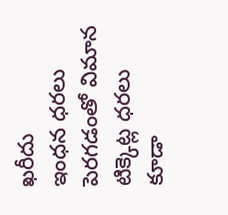ఖరీదు
ఇంధన ధరలు పెరగడంతో విమాన టిక్కెట్ల ధరలు కూడా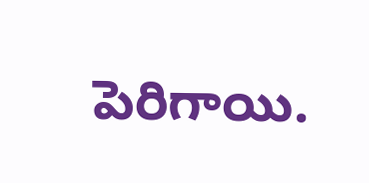పెరిగాయి.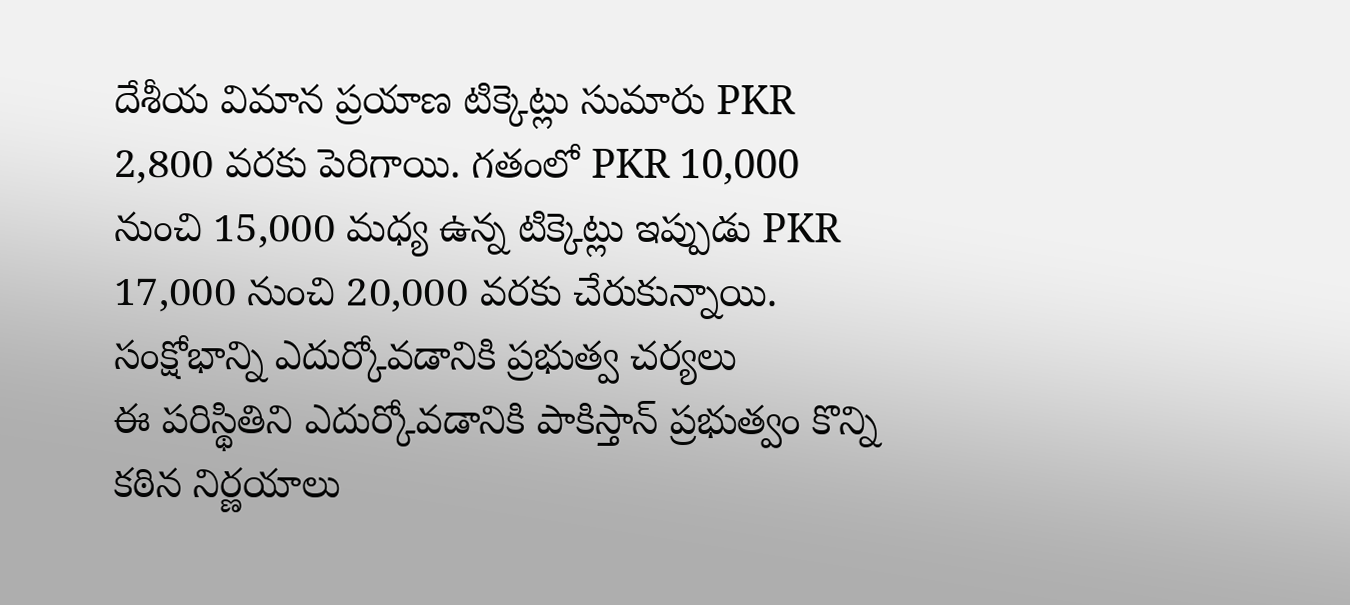దేశీయ విమాన ప్రయాణ టిక్కెట్లు సుమారు PKR 2,800 వరకు పెరిగాయి. గతంలో PKR 10,000 నుంచి 15,000 మధ్య ఉన్న టిక్కెట్లు ఇప్పుడు PKR 17,000 నుంచి 20,000 వరకు చేరుకున్నాయి.
సంక్షోభాన్ని ఎదుర్కోవడానికి ప్రభుత్వ చర్యలు
ఈ పరిస్థితిని ఎదుర్కోవడానికి పాకిస్తాన్ ప్రభుత్వం కొన్ని కఠిన నిర్ణయాలు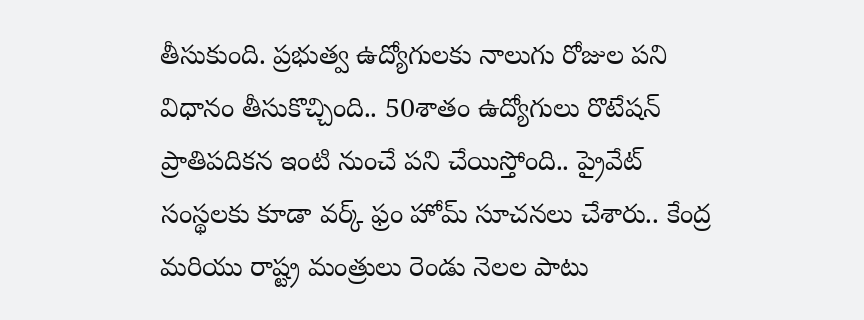తీసుకుంది. ప్రభుత్వ ఉద్యోగులకు నాలుగు రోజుల పని విధానం తీసుకొచ్చింది.. 50శాతం ఉద్యోగులు రొటేషన్ ప్రాతిపదికన ఇంటి నుంచే పని చేయిస్తోంది.. ప్రైవేట్ సంస్థలకు కూడా వర్క్ ఫ్రం హోమ్ సూచనలు చేశారు.. కేంద్ర మరియు రాష్ట్ర మంత్రులు రెండు నెలల పాటు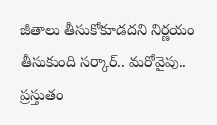జీతాలు తీసుకోకూడదని నిర్ణయం తీసుకుంది సర్కార్.. మరోవైపు.. ప్రస్తుతం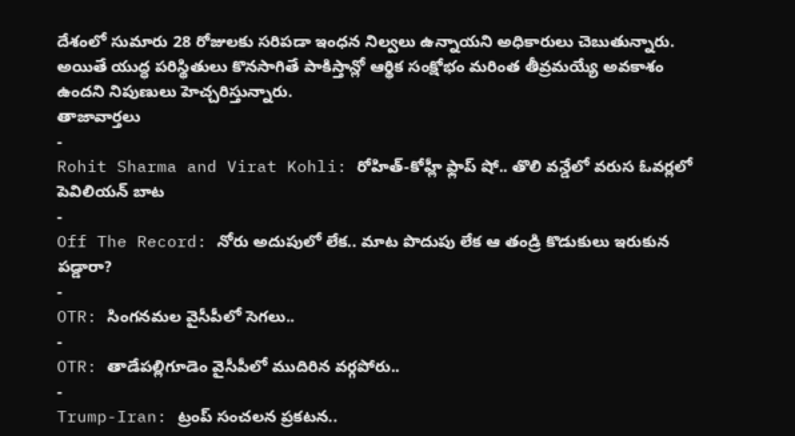దేశంలో సుమారు 28 రోజులకు సరిపడా ఇంధన నిల్వలు ఉన్నాయని అధికారులు చెబుతున్నారు. అయితే యుద్ధ పరిస్థితులు కొనసాగితే పాకిస్తాన్లో ఆర్థిక సంక్షోభం మరింత తీవ్రమయ్యే అవకాశం ఉందని నిపుణులు హెచ్చరిస్తున్నారు.
తాజావార్తలు
-
Rohit Sharma and Virat Kohli: రోహిత్-కోహ్లీ ఫ్లాప్ షో.. తొలి వన్డేలో వరుస ఓవర్లలో పెవిలియన్ బాట
-
Off The Record: నోరు అదుపులో లేక.. మాట పొదుపు లేక ఆ తండ్రి కొడుకులు ఇరుకున పడ్డారా?
-
OTR: సింగనమల వైసీపీలో సెగలు..
-
OTR: తాడేపల్లిగూడెం వైసీపీలో ముదిరిన వర్గపోరు..
-
Trump-Iran: ట్రంప్ సంచలన ప్రకటన..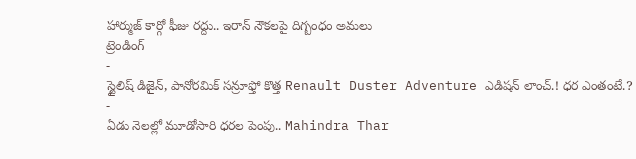హార్ముజ్ కార్గో ఫీజు రద్దు.. ఇరాన్ నౌకలపై దిగ్బంధం అమలు
ట్రెండింగ్
-
స్టైలిష్ డిజైన్, పానోరమిక్ సన్రూఫ్తో కొత్త Renault Duster Adventure ఎడిషన్ లాంచ్.! ధర ఎంతంటే.?
-
ఏడు నెలల్లో మూడోసారి ధరల పెంపు.. Mahindra Thar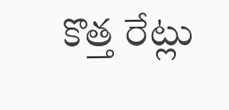కొత్త రేట్లు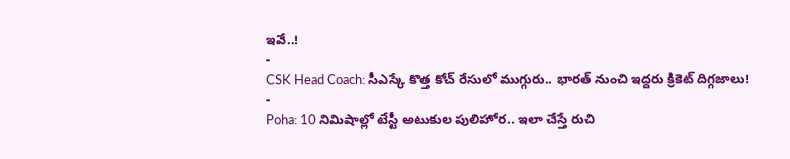ఇవే..!
-
CSK Head Coach: సీఎస్కే కొత్త కోచ్ రేసులో ముగ్గురు.. భారత్ నుంచి ఇద్దరు క్రికెట్ దిగ్గజాలు!
-
Poha: 10 నిమిషాల్లో టేస్టీ అటుకుల పులిహోర.. ఇలా చేస్తే రుచి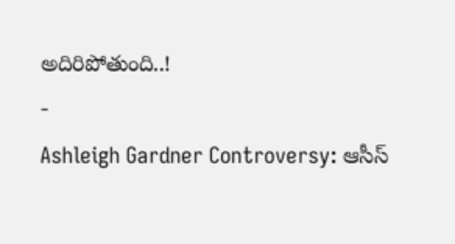అదిరిపోతుంది..!
-
Ashleigh Gardner Controversy: ఆసీస్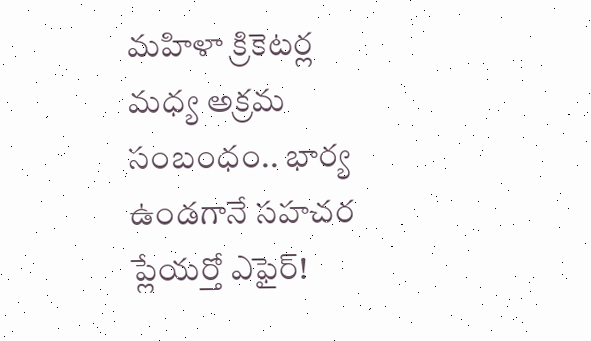మహిళా క్రికెటర్ల మధ్య అక్రమ సంబంధం.. భార్య ఉండగానే సహచర ప్లేయర్తో ఎఫైర్!